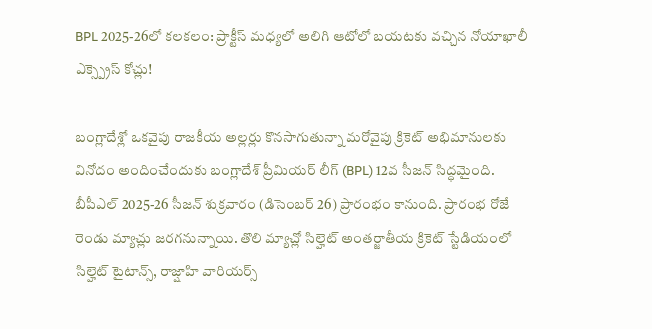BPL 2025-26లో కలకలం: ప్రాక్టీస్ మధ్యలో అలిగి ఆటోలో బయటకు వచ్చిన నోయాఖాలీ ఎక్స్ప్రెస్ కోచ్లు!

బంగ్లాదేశ్లో ఒకవైపు రాజకీయ అల్లర్లు కొనసాగుతున్నా మరోవైపు క్రికెట్ అభిమానులకు వినోదం అందించేందుకు బంగ్లాదేశ్ ప్రీమియర్ లీగ్ (BPL) 12వ సీజన్ సిద్ధమైంది. బీపీఎల్ 2025-26 సీజన్ శుక్రవారం (డిసెంబర్ 26) ప్రారంభం కానుంది. ప్రారంభ రోజే రెండు మ్యాచ్లు జరగనున్నాయి. తొలి మ్యాచ్లో సిల్హెట్ అంతర్జాతీయ క్రికెట్ స్టేడియంలో సిల్హెట్ టైటాన్స్, రాజ్షాహి వారియర్స్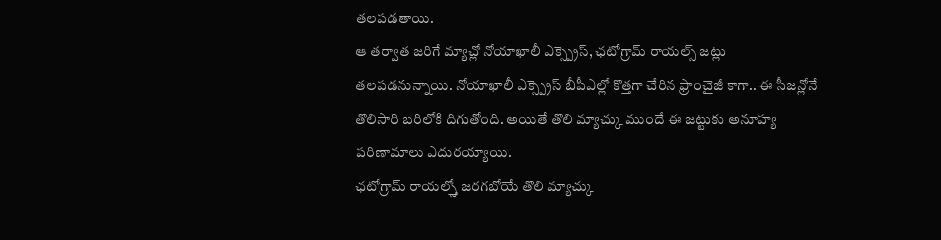తలపడతాయి.
ఆ తర్వాత జరిగే మ్యాచ్లో నోయాఖాలీ ఎక్స్ప్రెస్, ఛటోగ్రామ్ రాయల్స్ జట్లు తలపడనున్నాయి. నోయాఖాలీ ఎక్స్ప్రెస్ బీపీఎల్లో కొత్తగా చేరిన ఫ్రాంచైజీ కాగా.. ఈ సీజన్లోనే తొలిసారి బరిలోకి దిగుతోంది. అయితే తొలి మ్యాచ్కు ముందే ఈ జట్టుకు అనూహ్య పరిణామాలు ఎదురయ్యాయి.
ఛటోగ్రామ్ రాయల్స్తో జరగబోయే తొలి మ్యాచ్కు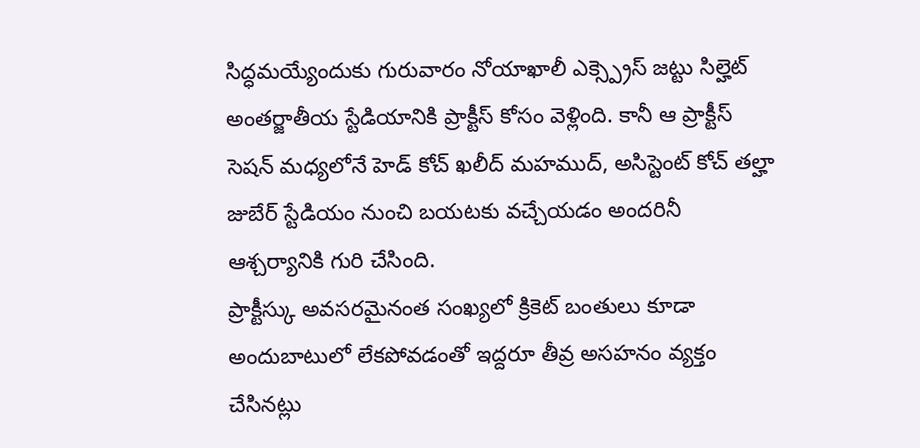సిద్ధమయ్యేందుకు గురువారం నోయాఖాలీ ఎక్స్ప్రెస్ జట్టు సిల్హెట్ అంతర్జాతీయ స్టేడియానికి ప్రాక్టీస్ కోసం వెళ్లింది. కానీ ఆ ప్రాక్టీస్ సెషన్ మధ్యలోనే హెడ్ కోచ్ ఖలీద్ మహముద్, అసిస్టెంట్ కోచ్ తల్హా జుబేర్ స్టేడియం నుంచి బయటకు వచ్చేయడం అందరినీ ఆశ్చర్యానికి గురి చేసింది.
ప్రాక్టీస్కు అవసరమైనంత సంఖ్యలో క్రికెట్ బంతులు కూడా అందుబాటులో లేకపోవడంతో ఇద్దరూ తీవ్ర అసహనం వ్యక్తం చేసినట్లు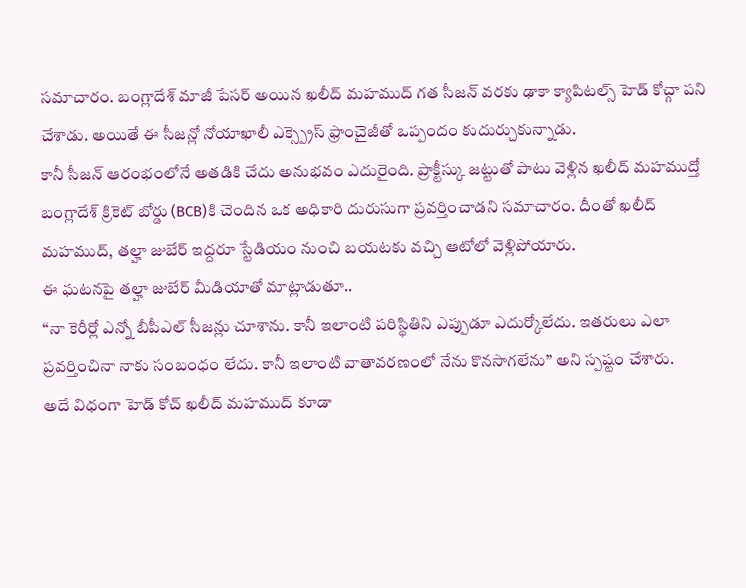సమాచారం. బంగ్లాదేశ్ మాజీ పేసర్ అయిన ఖలీద్ మహముద్ గత సీజన్ వరకు ఢాకా క్యాపిటల్స్ హెడ్ కోచ్గా పని చేశాడు. అయితే ఈ సీజన్లో నోయాఖాలీ ఎక్స్ప్రెస్ ఫ్రాంచైజీతో ఒప్పందం కుదుర్చుకున్నాడు.
కానీ సీజన్ ఆరంభంలోనే అతడికి చేదు అనుభవం ఎదురైంది. ప్రాక్టీస్కు జట్టుతో పాటు వెళ్లిన ఖలీద్ మహముద్తో బంగ్లాదేశ్ క్రికెట్ బోర్డు (BCB)కి చెందిన ఒక అధికారి దురుసుగా ప్రవర్తించాడని సమాచారం. దీంతో ఖలీద్ మహముద్, తల్హా జుబేర్ ఇద్దరూ స్టేడియం నుంచి బయటకు వచ్చి ఆటోలో వెళ్లిపోయారు.
ఈ ఘటనపై తల్హా జుబేర్ మీడియాతో మాట్లాడుతూ..
“నా కెరీర్లో ఎన్నో బీపీఎల్ సీజన్లు చూశాను. కానీ ఇలాంటి పరిస్థితిని ఎప్పుడూ ఎదుర్కోలేదు. ఇతరులు ఎలా ప్రవర్తించినా నాకు సంబంధం లేదు. కానీ ఇలాంటి వాతావరణంలో నేను కొనసాగలేను” అని స్పష్టం చేశారు.
అదే విధంగా హెడ్ కోచ్ ఖలీద్ మహముద్ కూడా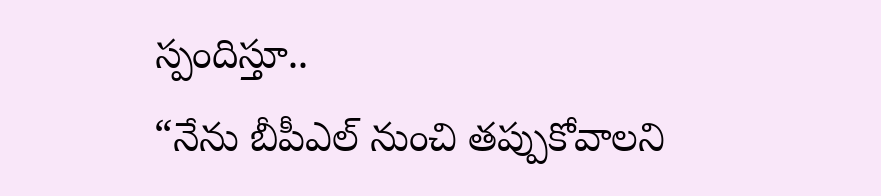స్పందిస్తూ..
“నేను బీపీఎల్ నుంచి తప్పుకోవాలని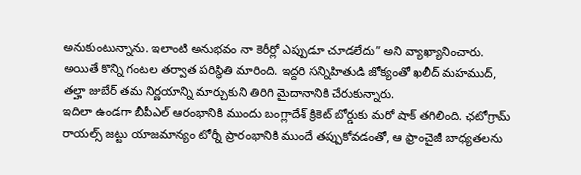అనుకుంటున్నాను. ఇలాంటి అనుభవం నా కెరీర్లో ఎప్పుడూ చూడలేదు” అని వ్యాఖ్యానించారు.
అయితే కొన్ని గంటల తర్వాత పరిస్థితి మారింది. ఇద్దరి సన్నిహితుడి జోక్యంతో ఖలీద్ మహముద్, తల్హా జుబేర్ తమ నిర్ణయాన్ని మార్చుకుని తిరిగి మైదానానికి చేరుకున్నారు.
ఇదిలా ఉండగా బీపీఎల్ ఆరంభానికి ముందు బంగ్లాదేశ్ క్రికెట్ బోర్డుకు మరో షాక్ తగిలింది. ఛటోగ్రామ్ రాయల్స్ జట్టు యాజమాన్యం టోర్నీ ప్రారంభానికి ముందే తప్పుకోవడంతో, ఆ ఫ్రాంచైజీ బాధ్యతలను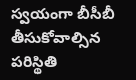స్వయంగా బీసీబీ తీసుకోవాల్సిన పరిస్థితి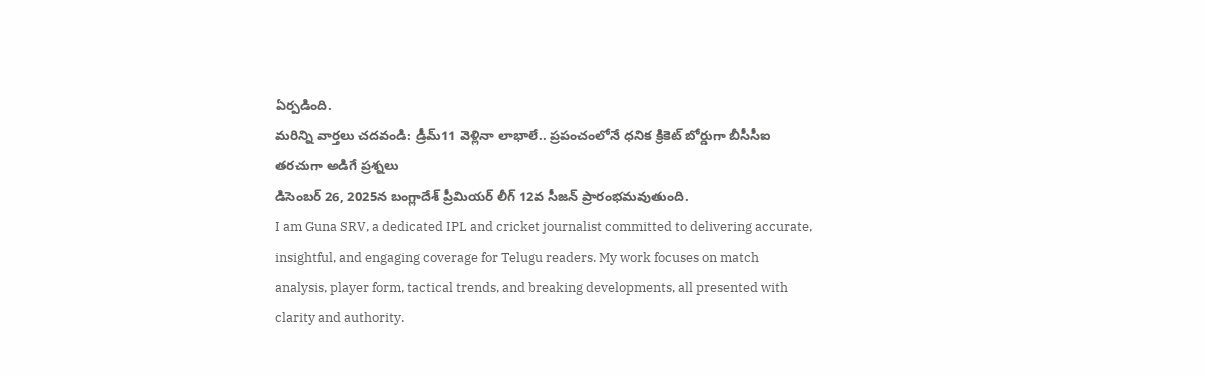ఏర్పడింది.
మరిన్ని వార్తలు చదవండి: డ్రీమ్11 వెళ్లినా లాభాలే.. ప్రపంచంలోనే ధనిక క్రికెట్ బోర్డుగా బీసీసీఐ
తరచుగా అడిగే ప్రశ్నలు
డిసెంబర్ 26, 2025న బంగ్లాదేశ్ ప్రీమియర్ లీగ్ 12వ సీజన్ ప్రారంభమవుతుంది.
I am Guna SRV, a dedicated IPL and cricket journalist committed to delivering accurate, insightful, and engaging coverage for Telugu readers. My work focuses on match analysis, player form, tactical trends, and breaking developments, all presented with clarity and authority.